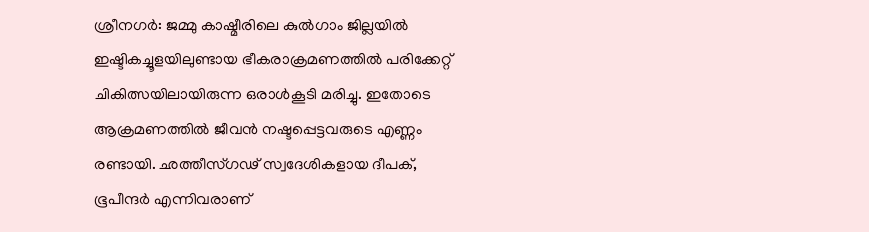ശ്രീനഗർ: ജമ്മു കാഷ്മീരിലെ കുൽഗാം ജില്ലയിൽ ഇഷ്ടികച്ചൂളയിലുണ്ടായ ഭീകരാക്രമണത്തിൽ പരിക്കേറ്റ് ചികിത്സയിലായിരുന്ന ഒരാൾകൂടി മരിച്ചു. ഇതോടെ ആക്രമണത്തിൽ ജീവൻ നഷ്ടപ്പെട്ടവരുടെ എണ്ണം രണ്ടായി. ഛത്തീസ്ഗഢ് സ്വദേശികളായ ദീപക്, ഭൂപീന്ദർ എന്നിവരാണ്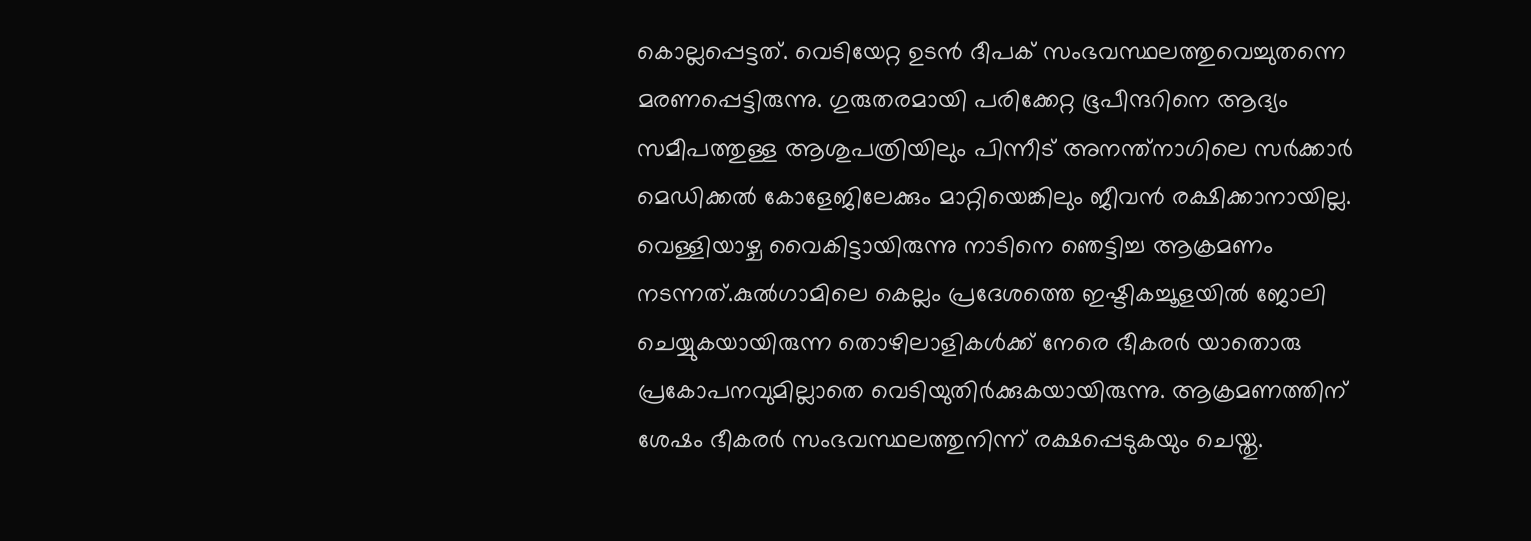കൊല്ലപ്പെട്ടത്. വെടിയേറ്റ ഉടൻ ദീപക് സംഭവസ്ഥലത്തുവെച്ചുതന്നെ മരണപ്പെട്ടിരുന്നു. ഗുരുതരമായി പരിക്കേറ്റ ഭൂപീന്ദറിനെ ആദ്യം സമീപത്തുള്ള ആശുപത്രിയിലും പിന്നീട് അനന്ത്നാഗിലെ സർക്കാർ മെഡിക്കൽ കോളേജിലേക്കും മാറ്റിയെങ്കിലും ജീവൻ രക്ഷിക്കാനായില്ല.
വെള്ളിയാഴ്ച വൈകിട്ടായിരുന്നു നാടിനെ ഞെട്ടിച്ച ആക്രമണം നടന്നത്.കുൽഗാമിലെ കെല്ലം പ്രദേശത്തെ ഇഷ്ടികച്ചൂളയിൽ ജോലി ചെയ്യുകയായിരുന്ന തൊഴിലാളികൾക്ക് നേരെ ഭീകരർ യാതൊരു പ്രകോപനവുമില്ലാതെ വെടിയുതിർക്കുകയായിരുന്നു. ആക്രമണത്തിന് ശേഷം ഭീകരർ സംഭവസ്ഥലത്തുനിന്ന് രക്ഷപ്പെടുകയും ചെയ്തു.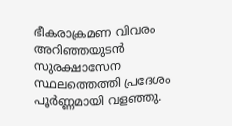ഭീകരാക്രമണ വിവരം അറിഞ്ഞയുടൻ സുരക്ഷാസേന സ്ഥലത്തെത്തി പ്രദേശം പൂർണ്ണമായി വളഞ്ഞു.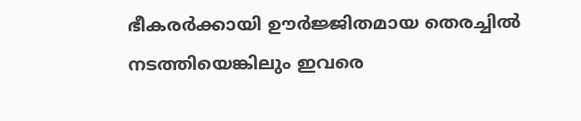ഭീകരർക്കായി ഊർജ്ജിതമായ തെരച്ചിൽ നടത്തിയെങ്കിലും ഇവരെ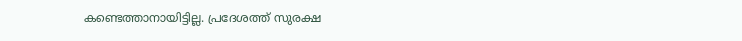കണ്ടെത്താനായിട്ടില്ല. പ്രദേശത്ത് സുരക്ഷ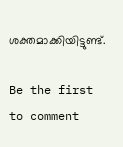ശക്തമാക്കിയിട്ടുണ്ട്.

Be the first to comment